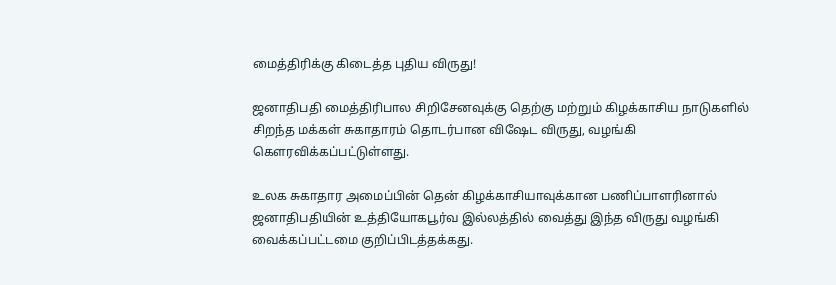மைத்திரிக்கு கிடைத்த புதிய விருது!

ஜனாதிபதி மைத்திரிபால சிறிசேனவுக்கு தெற்கு மற்றும் கிழக்காசிய நாடுகளில் சிறந்த மக்கள் சுகாதாரம் தொடர்பான விஷேட விருது, வழங்கி கௌரவிக்கப்பட்டுள்ளது.

உலக சுகாதார அமைப்பின் தென் கிழக்காசியாவுக்கான பணிப்பாளரினால் ஜனாதிபதியின் உத்தியோகபூர்வ இல்லத்தில் வைத்து இந்த விருது வழங்கி வைக்கப்பட்டமை குறிப்பிடத்தக்கது.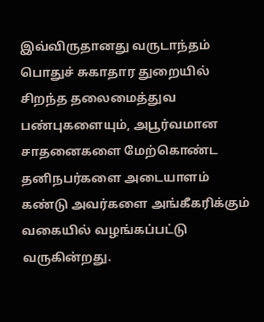இவ்விருதானது வருடாந்தம் பொதுச் சுகாதார துறையில் சிறந்த தலைமைத்துவ பண்புகளையும், அபூர்வமான சாதனைகளை மேற்கொண்ட தனிநபர்களை அடையாளம் கண்டு அவர்களை அங்கீகரிக்கும் வகையில் வழங்கப்பட்டு வருகின்றது.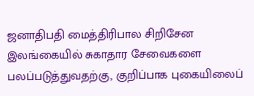ஜனாதிபதி மைத்திரிபால சிறிசேன இலங்கையில் சுகாதார சேவைகளை பலப்படுத்துவதற்கு, குறிப்பாக புகையிலைப்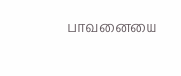பாவனையை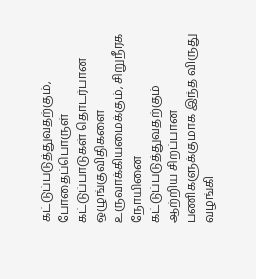கட்டுப்படுத்துவதற்கும், போதைப்பொருள் கட்டுப்பாடுகள் தொடர்பான ஒழுங்குவிதிகளை உருவாக்கியமைக்கும், சிறுநீரக நோயினை கட்டுப்படுத்துவதற்கும் ஆற்றிய சிறப்பான பணிகளுக்குமாக இந்த விருது வழங்கி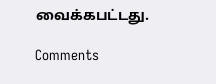வைக்கபட்டது.

Comments